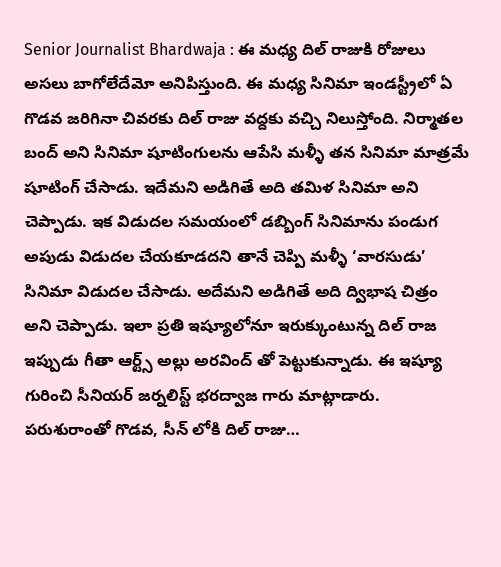Senior Journalist Bhardwaja : ఈ మధ్య దిల్ రాజుకి రోజులు అసలు బాగోలేదేమో అనిపిస్తుంది. ఈ మధ్య సినిమా ఇండస్ట్రీలో ఏ గొడవ జరిగినా చివరకు దిల్ రాజు వద్దకు వచ్చి నిలుస్తోంది. నిర్మాతల బంద్ అని సినిమా షూటింగులను ఆపేసి మళ్ళీ తన సినిమా మాత్రమే షూటింగ్ చేసాడు. ఇదేమని అడిగితే అది తమిళ సినిమా అని చెప్పాడు. ఇక విడుదల సమయంలో డబ్బింగ్ సినిమాను పండుగ అపుడు విడుదల చేయకూడదని తానే చెప్పి మళ్ళీ ‘వారసుడు’ సినిమా విడుదల చేసాడు. అదేమని అడిగితే అది ద్విభాష చిత్రం అని చెప్పాడు. ఇలా ప్రతి ఇష్యూలోనూ ఇరుక్కుంటున్న దిల్ రాజ ఇప్పుడు గీతా ఆర్ట్స్ అల్లు అరవింద్ తో పెట్టుకున్నాడు. ఈ ఇష్యూ గురించి సీనియర్ జర్నలిస్ట్ భరద్వాజ గారు మాట్లాడారు.
పరుశురాంతో గొడవ, సీన్ లోకి దిల్ రాజు…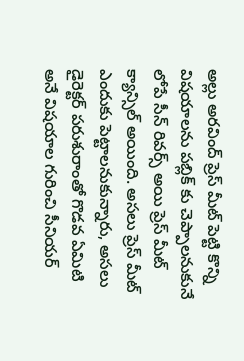అల్లు అరవింద్ ప్రెస్ మీట్ పెట్టి కొన్ని విషయాలను పబ్లిక్ కు చెప్పాలనుకునే లోపే సీన్ రివర్స్ అయి ప్రెస్ మీట్ క్యాన్సిల్ అయింది. అసలు ప్రెస్ మీట్ ఎందుకు పెట్టాలనుకున్నారు, అసలు డైరెక్టర్ పరుశురాంతో గొడవ ఏమిటి అనే విషయాల గురించి సీనియర్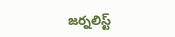జర్నలిస్ట్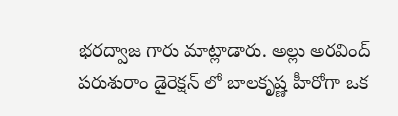భరద్వాజ గారు మాట్లాడారు. అల్లు అరవింద్ పరుశురాం డైరెక్షన్ లో బాలకృష్ణ హీరోగా ఒక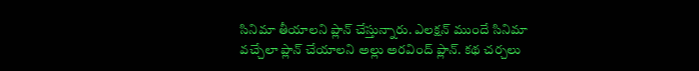సినిమా తీయాలని ప్లాన్ చేస్తున్నారు. ఎలక్షన్ ముందే సినిమా వచ్చేలా ప్లాన్ చేయాలని అల్లు అరవింద్ ప్లాన్. కథ చర్చలు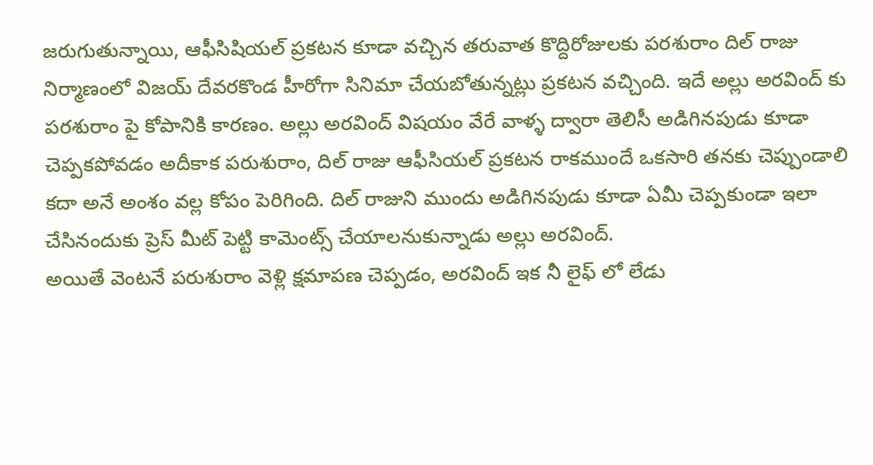జరుగుతున్నాయి, ఆఫీసిషియల్ ప్రకటన కూడా వచ్చిన తరువాత కొద్దిరోజులకు పరశురాం దిల్ రాజు నిర్మాణంలో విజయ్ దేవరకొండ హీరోగా సినిమా చేయబోతున్నట్లు ప్రకటన వచ్చింది. ఇదే అల్లు అరవింద్ కు పరశురాం పై కోపానికి కారణం. అల్లు అరవింద్ విషయం వేరే వాళ్ళ ద్వారా తెలిసీ అడిగినపుడు కూడా చెప్పకపోవడం అదీకాక పరుశురాం, దిల్ రాజు ఆఫీసియల్ ప్రకటన రాకముందే ఒకసారి తనకు చెప్పుండాలి కదా అనే అంశం వల్ల కోపం పెరిగింది. దిల్ రాజుని ముందు అడిగినపుడు కూడా ఏమీ చెప్పకుండా ఇలా చేసినందుకు ప్రెస్ మీట్ పెట్టి కామెంట్స్ చేయాలనుకున్నాడు అల్లు అరవింద్.
అయితే వెంటనే పరుశురాం వెళ్లి క్షమాపణ చెప్పడం, అరవింద్ ఇక నీ లైఫ్ లో లేడు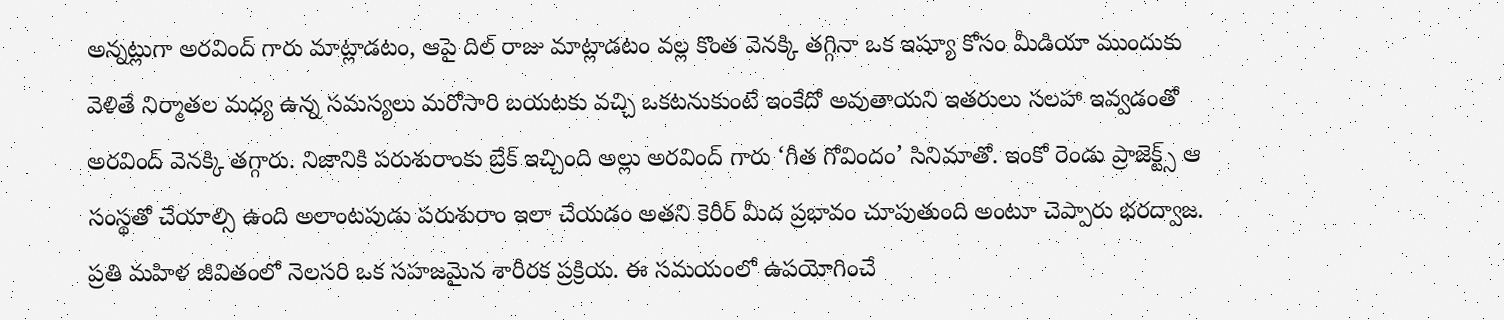అన్నట్లుగా అరవింద్ గారు మాట్లాడటం, ఆపై దిల్ రాజు మాట్లాడటం వల్ల కొంత వెనక్కి తగ్గినా ఒక ఇష్యూ కోసం మీడియా ముందుకు వెళితే నిర్మాతల మధ్య ఉన్న సమస్యలు మరోసారి బయటకు వచ్చి ఒకటనుకుంటే ఇంకేదో అవుతాయని ఇతరులు సలహా ఇవ్వడంతో అరవింద్ వెనక్కి తగ్గారు. నిజానికి పరుశురాంకు బ్రేక్ ఇచ్చింది అల్లు అరవింద్ గారు ‘గీత గోవిందం’ సినిమాతో. ఇంకో రెండు ప్రాజెక్ట్స్ ఆ సంస్థతో చేయాల్సి ఉంది అలాంటపుడు పరుశురాం ఇలా చేయడం అతని కెరీర్ మీద ప్రభావం చూపుతుంది అంటూ చెప్పారు భరద్వాజ.
ప్రతి మహిళ జీవితంలో నెలసరి ఒక సహజమైన శారీరక ప్రక్రియ. ఈ సమయంలో ఉపయోగించే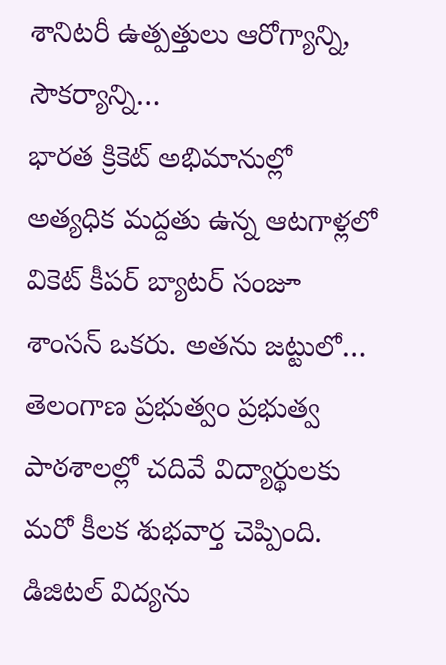శానిటరీ ఉత్పత్తులు ఆరోగ్యాన్ని, సౌకర్యాన్ని…
భారత క్రికెట్ అభిమానుల్లో అత్యధిక మద్దతు ఉన్న ఆటగాళ్లలో వికెట్ కీపర్ బ్యాటర్ సంజూ శాంసన్ ఒకరు. అతను జట్టులో…
తెలంగాణ ప్రభుత్వం ప్రభుత్వ పాఠశాలల్లో చదివే విద్యార్థులకు మరో కీలక శుభవార్త చెప్పింది. డిజిటల్ విద్యను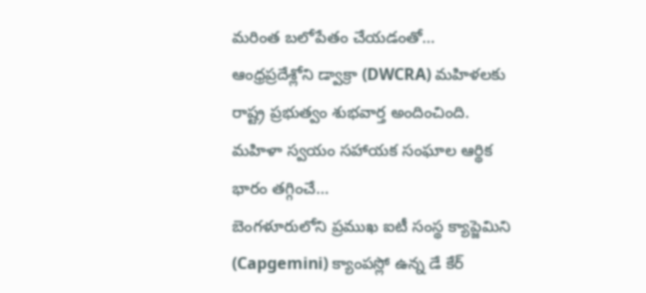మరింత బలోపేతం చేయడంతో…
ఆంధ్రప్రదేశ్లోని డ్వాక్రా (DWCRA) మహిళలకు రాష్ట్ర ప్రభుత్వం శుభవార్త అందించింది. మహిళా స్వయం సహాయక సంఘాల ఆర్థిక భారం తగ్గించే…
బెంగళూరులోని ప్రముఖ ఐటీ సంస్థ క్యాప్జెమిని (Capgemini) క్యాంపస్లో ఉన్న డే కేర్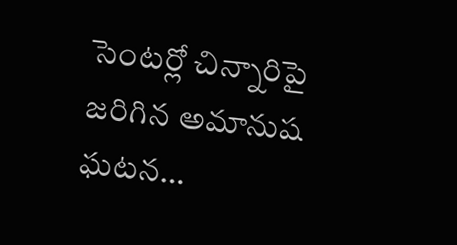సెంటర్లో చిన్నారిపై జరిగిన అమానుష ఘటన…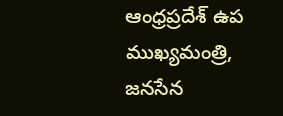ఆంధ్రప్రదేశ్ ఉప ముఖ్యమంత్రి, జనసేన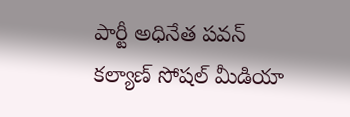పార్టీ అధినేత పవన్ కల్యాణ్ సోషల్ మీడియా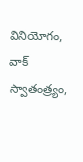వినియోగం, వాక్ స్వాతంత్ర్యం,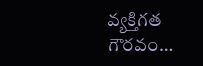వ్యక్తిగత గౌరవం…